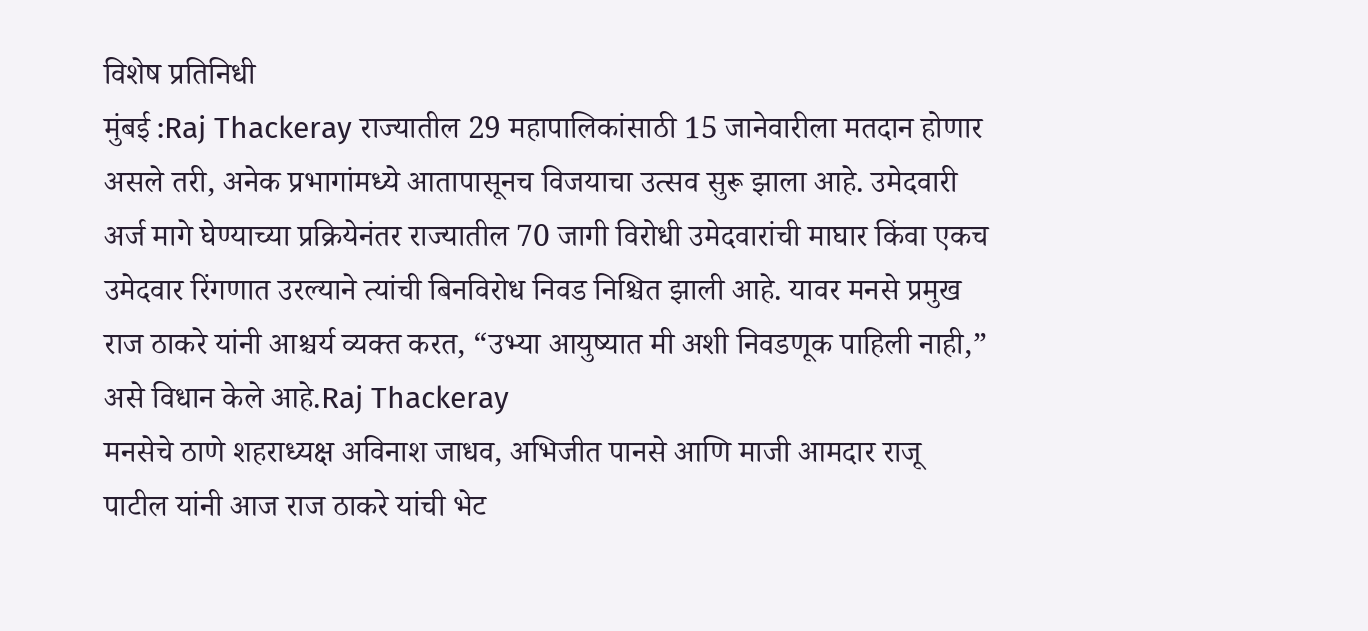विशेष प्रतिनिधी
मुंबई :Raj Thackeray राज्यातील 29 महापालिकांसाठी 15 जानेवारीला मतदान होणार असले तरी, अनेक प्रभागांमध्ये आतापासूनच विजयाचा उत्सव सुरू झाला आहे. उमेदवारी अर्ज मागे घेण्याच्या प्रक्रियेनंतर राज्यातील 70 जागी विरोधी उमेदवारांची माघार किंवा एकच उमेदवार रिंगणात उरल्याने त्यांची बिनविरोध निवड निश्चित झाली आहे. यावर मनसे प्रमुख राज ठाकरे यांनी आश्चर्य व्यक्त करत, “उभ्या आयुष्यात मी अशी निवडणूक पाहिली नाही,” असे विधान केले आहे.Raj Thackeray
मनसेचे ठाणे शहराध्यक्ष अविनाश जाधव, अभिजीत पानसे आणि माजी आमदार राजू पाटील यांनी आज राज ठाकरे यांची भेट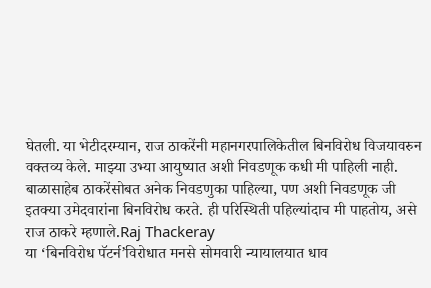घेतली. या भेटीदरम्यान, राज ठाकरेंनी महानगरपालिकेतील बिनविरोध विजयावरुन वक्तव्य केले. माझ्या उभ्या आयुष्यात अशी निवडणूक कधी मी पाहिली नाही. बाळासाहेब ठाकरेंसोबत अनेक निवडणुका पाहिल्या, पण अशी निवडणूक जी इतक्या उमेदवारांना बिनविरोध करते. ही परिस्थिती पहिल्यांदाच मी पाहतोय, असे राज ठाकरे म्हणाले.Raj Thackeray
या ‘बिनविरोध पॅटर्न’विरोधात मनसे सोमवारी न्यायालयात धाव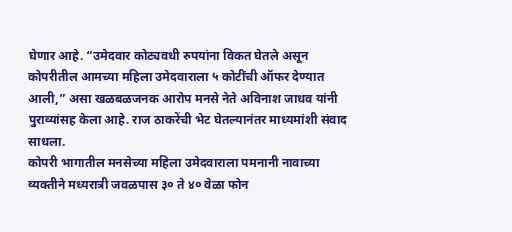घेणार आहे. “उमेदवार कोट्यवधी रुपयांना विकत घेतले असून कोपरीतील आमच्या महिला उमेदवाराला ५ कोटींची ऑफर देण्यात आली,” असा खळबळजनक आरोप मनसे नेते अविनाश जाधव यांनी पुराव्यांसह केला आहे. राज ठाकरेंची भेट घेतल्यानंतर माध्यमांशी संवाद साधला.
कोपरी भागातील मनसेच्या महिला उमेदवाराला पमनानी नावाच्या व्यक्तीने मध्यरात्री जवळपास ३० ते ४० वेळा फोन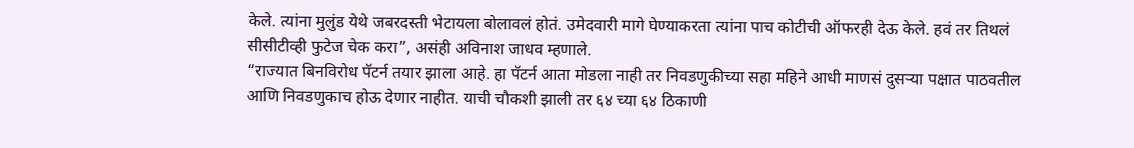केले. त्यांना मुलुंड येथे जबरदस्ती भेटायला बोलावलं होतं. उमेदवारी मागे घेण्याकरता त्यांना पाच कोटीची ऑफरही देऊ केले. हवं तर तिथलं सीसीटीव्ही फुटेज चेक करा”, असंही अविनाश जाधव म्हणाले.
“राज्यात बिनविरोध पॅटर्न तयार झाला आहे. हा पॅटर्न आता मोडला नाही तर निवडणुकीच्या सहा महिने आधी माणसं दुसऱ्या पक्षात पाठवतील आणि निवडणुकाच होऊ देणार नाहीत. याची चौकशी झाली तर ६४ च्या ६४ ठिकाणी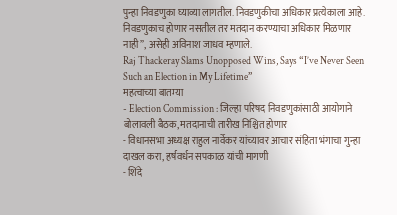पुन्हा निवडणुका घ्याव्या लागतील. निवडणुकीचा अधिकार प्रत्येकाला आहे. निवडणुकाच होणार नसतील तर मतदान करण्याचा अधिकार मिळणार नाही”, असेही अविनाश जाधव म्हणाले.
Raj Thackeray Slams Unopposed Wins, Says “I’ve Never Seen Such an Election in My Lifetime”
महत्वाच्या बातम्या
- Election Commission : जिल्हा परिषद निवडणुकांसाठी आयोगाने बोलावली बैठक, मतदानाची तारीख निश्चित होणार
- विधानसभा अध्यक्ष राहुल नार्वेकर यांच्यावर आचार संहिता भंगाचा गुन्हा दाखल करा, हर्षवर्धन सपकाळ यांची मागणी
- शिंदे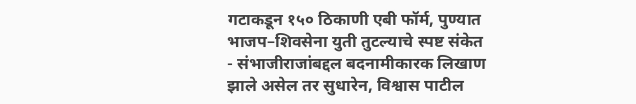गटाकडून १५० ठिकाणी एबी फॉर्म, पुण्यात भाजप–शिवसेना युती तुटल्याचे स्पष्ट संकेत
- संभाजीराजांबद्दल बदनामीकारक लिखाण झाले असेल तर सुधारेन, विश्वास पाटील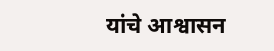यांचे आश्वासन